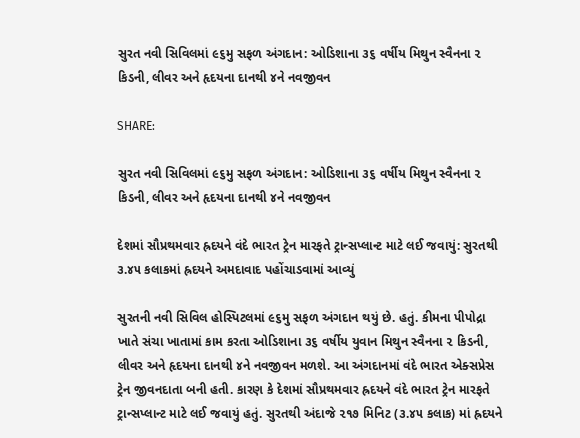સુરત નવી સિવિલમાં ૯૬મુ સફળ અંગદાન: ઓડિશાના ૩૬ વર્ષીય મિથુન સ્વૈનના ૨ કિડની, લીવર અને હૃદયના દાનથી ૪ને નવજીવન

SHARE:

સુરત નવી સિવિલમાં ૯૬મુ સફળ અંગદાન: ઓડિશાના ૩૬ વર્ષીય મિથુન સ્વૈનના ૨ કિડની, લીવર અને હૃદયના દાનથી ૪ને નવજીવન

દેશમાં સૌપ્રથમવાર હ્રદયને વંદે ભારત ટ્રેન મારફતે ટ્રાન્સપ્લાન્ટ માટે લઈ જવાયું: સુરતથી ૩.૪૫ કલાકમાં હ્રદયને અમદાવાદ પહોંચાડવામાં આવ્યું

સુરતની નવી સિવિલ હોસ્પિટલમાં ૯૬મુ સફળ અંગદાન થયું છે. હતું. કીમના પીપોદ્રા ખાતે સંચા ખાતામાં કામ કરતા ઓડિશાના ૩૬ વર્ષીય યુવાન મિથુન સ્વૈનના ૨ કિડની, લીવર અને હૃદયના દાનથી ૪ને નવજીવન મળશે. આ અંગદાનમાં વંદે ભારત એક્સપ્રેસ ટ્રેન જીવનદાતા બની હતી. કારણ કે દેશમાં સૌપ્રથમવાર હ્રદયને વંદે ભારત ટ્રેન મારફતે ટ્રાન્સપ્લાન્ટ માટે લઈ જવાયું હતું. સુરતથી અંદાજે ૨૧૭ મિનિટ (૩.૪૫ કલાક) માં હ્રદયને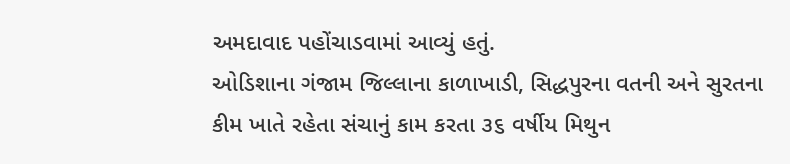અમદાવાદ પહોંચાડવામાં આવ્યું હતું.
ઓડિશાના ગંજામ જિલ્લાના કાળાખાડી, સિદ્ધપુરના વતની અને સુરતના કીમ ખાતે રહેતા સંચાનું કામ કરતા ૩૬ વર્ષીય મિથુન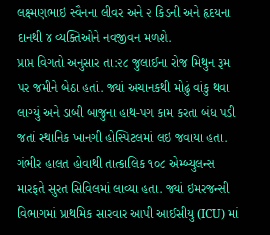લક્ષ્મણભાઇ સ્વૈનના લીવર અને ૨ કિડની અને હૃદયના દાનથી ૪ વ્યક્તિઓને નવજીવન મળશે.
પ્રાપ્ત વિગતો અનુસાર તા:૨૮ જુલાઈના રોજ મિથુન રૂમ પર જમીને બેઠા હતાં. જ્યાં અચાનકથી મોઢું વાંકુ થવા લાગ્યું અને ડાબી બાજુના હાથ-પગ કામ કરતા બંધ પડી જતાં સ્થાનિક ખાનગી હોસ્પિટલમાં લઇ જવાયા હતા. ગંભીર હાલત હોવાથી તાત્કાલિક ૧૦૮ એમ્બ્યુલન્સ મારફતે સુરત સિવિલમાં લાવ્યા હતા. જ્યાં ઇમરજન્સી વિભાગમાં પ્રાથમિક સારવાર આપી આઈસીયુ (ICU) માં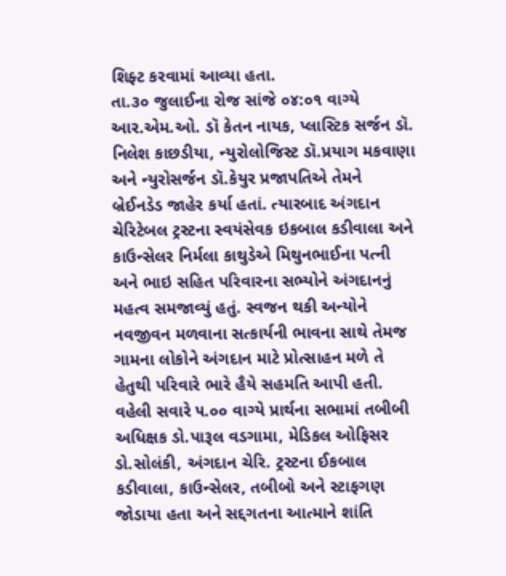શિફ્ટ કરવામાં આવ્યા હતા.
તા.૩૦ જુલાઈના રોજ સાંજે ૦૪:૦૧ વાગ્યે આર.એમ.ઓ. ડૉ કેતન નાયક, પ્લાસ્ટિક સર્જન ડૉ. નિલેશ કાછડીયા, ન્યુરોલોજિસ્ટ ડૉ.પ્રયાગ મકવાણા અને ન્યુરોસર્જન ડૉ.કેયુર પ્રજાપતિએ તેમને બ્રેઈનડેડ જાહેર કર્યા હતાં. ત્યારબાદ અંગદાન ચેરિટેબલ ટ્રસ્ટના સ્વયંસેવક ઇકબાલ કડીવાલા અને કાઉન્સેલર નિર્મલા કાથુડેએ મિથુનભાઈના પત્ની અને ભાઇ સહિત પરિવારના સભ્યોને અંગદાનનું મહત્વ સમજાવ્યું હતું. સ્વજન થકી અન્યોને નવજીવન મળવાના સત્કાર્યની ભાવના સાથે તેમજ ગામના લોકોને અંગદાન માટે પ્રોત્સાહન મળે તે હેતુથી પરિવારે ભારે હૈયે સહમતિ આપી હતી.
વહેલી સવારે ૫.૦૦ વાગ્યે પ્રાર્થના સભામાં તબીબી અધિક્ષક ડો.પારૂલ વડગામા, મેડિકલ ઓફિસર ડો.સોલંકી, અંગદાન ચેરિ. ટ્રસ્ટના ઈકબાલ કડીવાલા, કાઉન્સેલર, તબીબો અને સ્ટાફગણ જોડાયા હતા અને સદ્દગતના આત્માને શાંતિ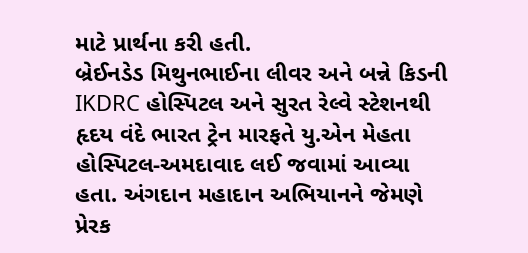માટે પ્રાર્થના કરી હતી.
બ્રેઈનડેડ મિથુનભાઈના લીવર અને બન્ને કિડની IKDRC હોસ્પિટલ અને સુરત રેલ્વે સ્ટેશનથી હૃદય વંદે ભારત ટ્રેન મારફતે યુ.એન મેહતા હોસ્પિટલ-અમદાવાદ લઈ જવામાં આવ્યા હતા. અંગદાન મહાદાન અભિયાનને જેમણે પ્રેરક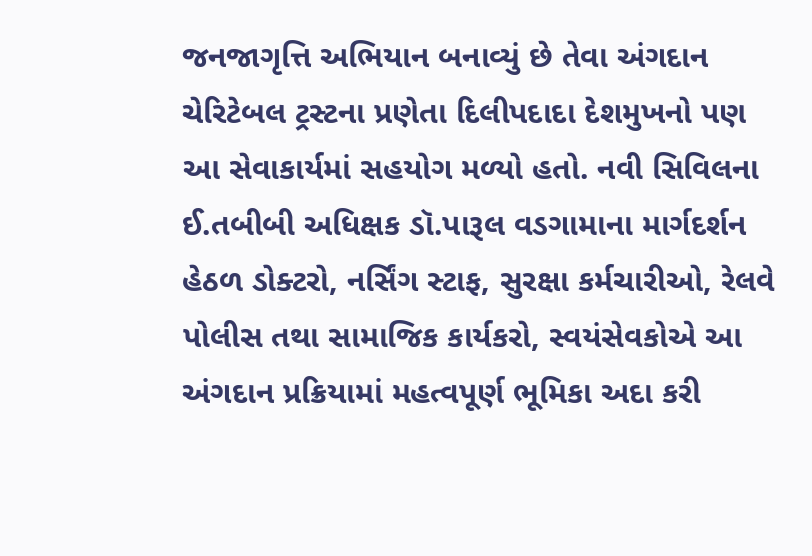જનજાગૃત્તિ અભિયાન બનાવ્યું છે તેવા અંગદાન ચેરિટેબલ ટ્રસ્ટના પ્રણેતા દિલીપદાદા દેશમુખનો પણ આ સેવાકાર્યમાં સહયોગ મળ્યો હતો. નવી સિવિલના ઈ.તબીબી અધિક્ષક ડૉ.પારૂલ વડગામાના માર્ગદર્શન હેઠળ ડોક્ટરો, નર્સિંગ સ્ટાફ, સુરક્ષા કર્મચારીઓ, રેલવે પોલીસ તથા સામાજિક કાર્યકરો, સ્વયંસેવકોએ આ અંગદાન પ્રક્રિયામાં મહત્વપૂર્ણ ભૂમિકા અદા કરી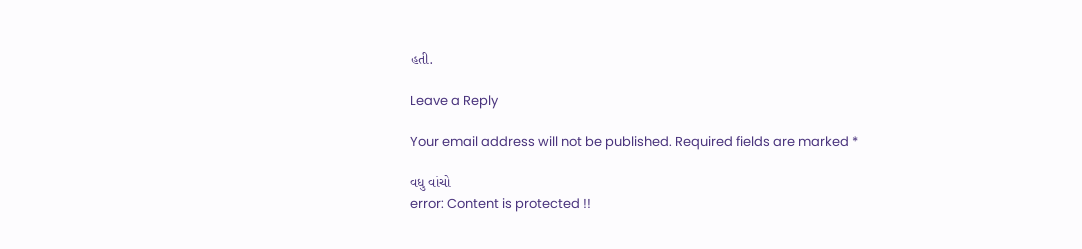હતી.

Leave a Reply

Your email address will not be published. Required fields are marked *

વધુ વાંચો
error: Content is protected !!